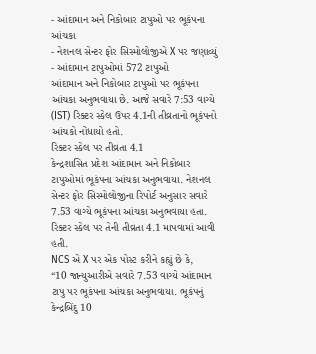- આંદામાન અને નિકોબાર ટાપુઓ પર ભૂકંપના આંચકા
- નેશનલ સેન્ટર ફોર સિસ્મોલોજીએ X પર જણાવ્યું
- આંદામાન ટાપુઓમાં 572 ટાપુઓ
આંદામાન અને નિકોબાર ટાપુઓ પર ભૂકંપના આંચકા અનુભવાયા છે. આજે સવારે 7:53 વાગ્યે (IST) રિક્ટર સ્કેલ ઉપર 4.1ની તીવ્રતાનો ભૂકંપનો આંચકો નોંધાયો હતો.
રિક્ટર સ્કેલ પર તીવ્રતા 4.1
કેન્દ્રશાસિત પ્રદેશ આંદામાન અને નિકોબાર ટાપુઓમાં ભૂકંપના આંચકા અનુભવાયા. નેશનલ સેન્ટર ફોર સિસ્મોલોજીના રિપોર્ટ અનુસાર સવારે 7.53 વાગ્યે ભૂકંપના આંચકા અનુભવાયા હતા. રિક્ટર સ્કેલ પર તેની તીવ્રતા 4.1 માપવામાં આવી હતી.
NCS એ X પર એક પોસ્ટ કરીને કહ્યું છે કે,
“10 જાન્યુઆરીએ સવારે 7.53 વાગ્યે આંદામાન ટાપુ પર ભૂકંપના આંચકા અનુભવાયા. ભૂકંપનું કેન્દ્રબિંદુ 10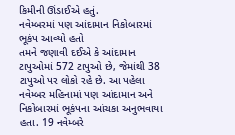કિમીની ઊંડાઈએ હતું.
નવેમ્બરમાં પણ આંદામાન નિકોબારમાં ભૂકંપ આવ્યો હતો
તમને જણાવી દઈએ કે આંદામાન ટાપુઓમાં 572 ટાપુઓ છે, જેમાંથી 38 ટાપુઓ પર લોકો રહે છે. આ પહેલા નવેમ્બર મહિનામાં પણ આંદામાન અને નિકોબારમાં ભૂકંપના આંચકા અનુભવાયા હતા. 19 નવેમ્બરે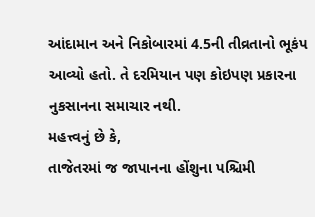આંદામાન અને નિકોબારમાં 4.5ની તીવ્રતાનો ભૂકંપ આવ્યો હતો. તે દરમિયાન પણ કોઇપણ પ્રકારના નુકસાનના સમાચાર નથી.
મહત્ત્વનું છે કે,
તાજેતરમાં જ જાપાનના હોંશુના પશ્ચિમી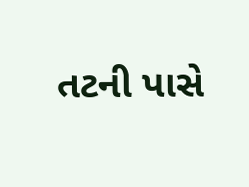તટની પાસે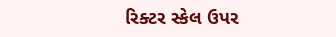રિક્ટર સ્કેલ ઉપર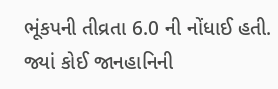ભૂંકપની તીવ્રતા 6.0 ની નોંધાઈ હતી. જ્યાં કોઈ જાનહાનિની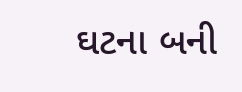ઘટના બની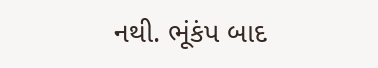નથી. ભૂંકંપ બાદ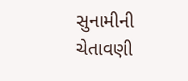સુનામીની ચેતાવણી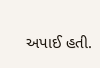અપાઈ હતી.